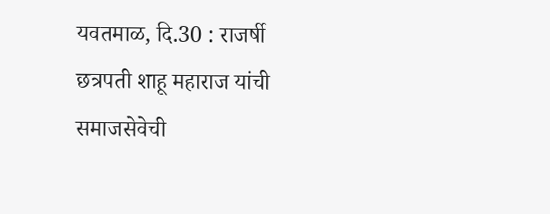यवतमाळ, दि.30 : राजर्षी छत्रपती शाहू महाराज यांची समाजसेवेची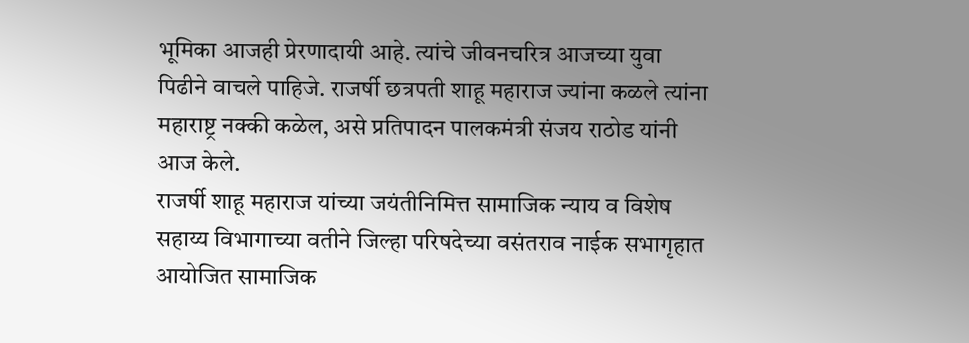भूमिका आजही प्रेरणादायी आहे. त्यांचे जीवनचरित्र आजच्या युवा पिढीने वाचले पाहिजे. राजर्षी छत्रपती शाहू महाराज ज्यांना कळले त्यांना महाराष्ट्र नक्की कळेल, असे प्रतिपादन पालकमंत्री संजय राठोड यांनी आज केले.
राजर्षी शाहू महाराज यांच्या जयंतीनिमित्त सामाजिक न्याय व विशेष सहाय्य विभागाच्या वतीने जिल्हा परिषदेच्या वसंतराव नाईक सभागृहात आयोजित सामाजिक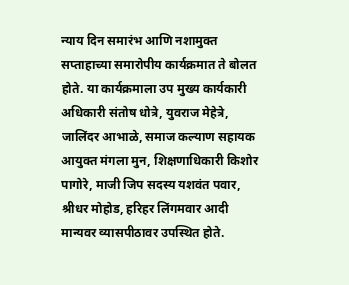न्याय दिन समारंभ आणि नशामुक्त सप्ताहाच्या समारोपीय कार्यक्रमात ते बोलत होते. या कार्यक्रमाला उप मुख्य कार्यकारी अधिकारी संतोष धोत्रे, युवराज मेहेत्रे, जालिंदर आभाळे, समाज कल्याण सहायक आयुक्त मंगला मुन, शिक्षणाधिकारी किशोर पागोरे, माजी जिप सदस्य यशवंत पवार, श्रीधर मोहोड, हरिहर लिंगमवार आदी मान्यवर व्यासपीठावर उपस्थित होते.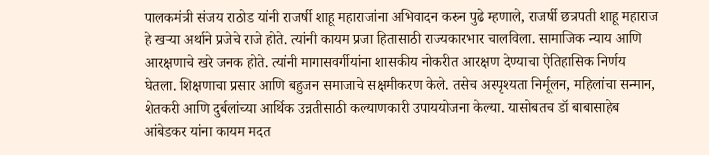पालकमंत्री संजय राठोड यांनी राजर्षी शाहू महाराजांना अभिवादन करुन पुढे म्हणाले, राजर्षी छत्रपती शाहू महाराज हे खऱ्या अर्थाने प्रजेचे राजे होते. त्यांनी कायम प्रजा हितासाठी राज्यकारभार चालविला. सामाजिक न्याय आणि आरक्षणाचे खरे जनक होते. त्यांनी मागासवर्गीयांना शासकीय नोकरीत आरक्षण देण्याचा ऐतिहासिक निर्णय घेतला. शिक्षणाचा प्रसार आणि बहुजन समाजाचे सक्षमीकरण केले. तसेच अस्पृश्यता निर्मूलन, महिलांचा सन्मान, शेतकरी आणि दुर्बलांच्या आर्थिक उन्नतीसाठी कल्याणकारी उपाययोजना केल्या. यासोबतच डॉ बाबासाहेब आंबेडकर यांना कायम मदत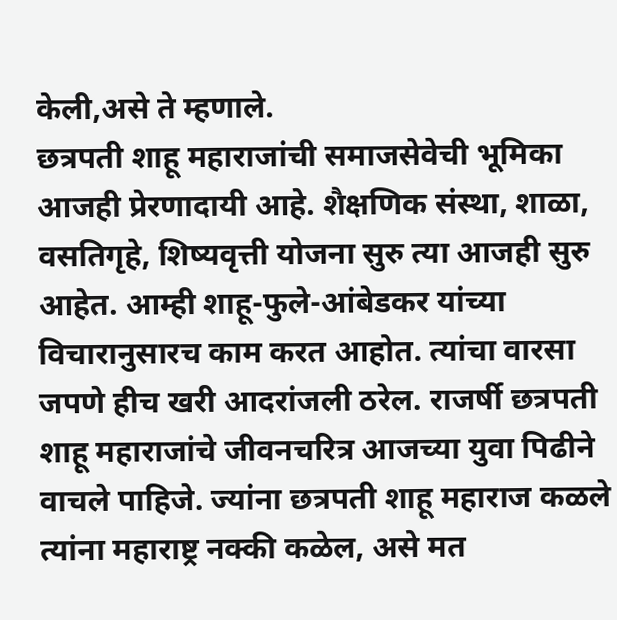केली,असे ते म्हणाले.
छत्रपती शाहू महाराजांची समाजसेवेची भूमिका आजही प्रेरणादायी आहे. शैक्षणिक संस्था, शाळा, वसतिगृहे, शिष्यवृत्ती योजना सुरु त्या आजही सुरु आहेत. आम्ही शाहू-फुले-आंबेडकर यांच्या विचारानुसारच काम करत आहोत. त्यांचा वारसा जपणे हीच खरी आदरांजली ठरेल. राजर्षी छत्रपती शाहू महाराजांचे जीवनचरित्र आजच्या युवा पिढीने वाचले पाहिजे. ज्यांना छत्रपती शाहू महाराज कळले त्यांना महाराष्ट्र नक्की कळेल, असे मत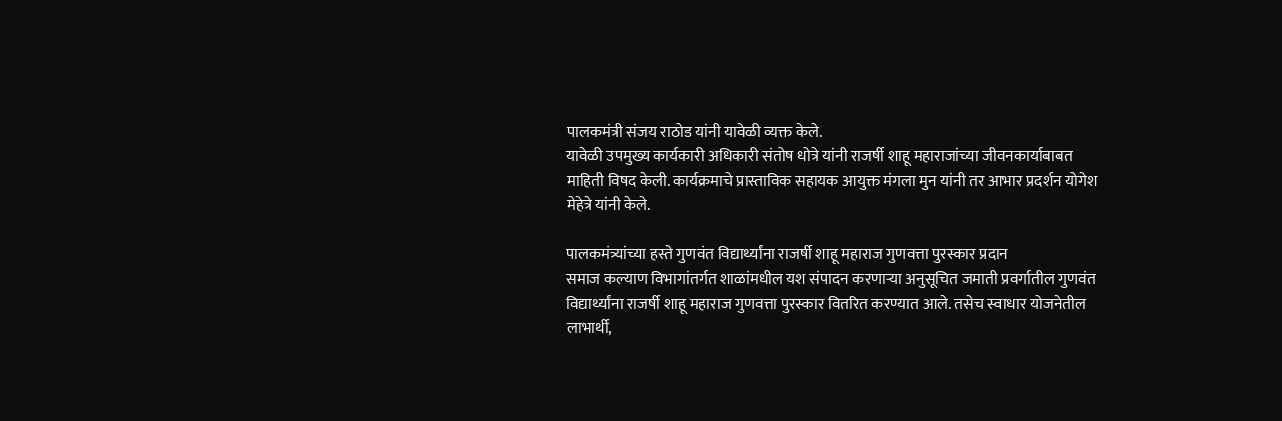पालकमंत्री संजय राठोड यांनी यावेळी व्यक्त केले.
यावेळी उपमुख्य कार्यकारी अधिकारी संतोष धोत्रे यांनी राजर्षी शाहू महाराजांच्या जीवनकार्याबाबत माहिती विषद केली. कार्यक्रमाचे प्रास्ताविक सहायक आयुक्त मंगला मुन यांनी तर आभार प्रदर्शन योगेश मेहेत्रे यांनी केले.

पालकमंत्र्यांच्या हस्ते गुणवंत विद्यार्थ्यांना राजर्षी शाहू महाराज गुणवत्ता पुरस्कार प्रदान
समाज कल्याण विभागांतर्गत शाळांमधील यश संपादन करणाऱ्या अनुसूचित जमाती प्रवर्गातील गुणवंत विद्यार्थ्यांना राजर्षी शाहू महाराज गुणवत्ता पुरस्कार वितरित करण्यात आले. तसेच स्वाधार योजनेतील लाभार्थी,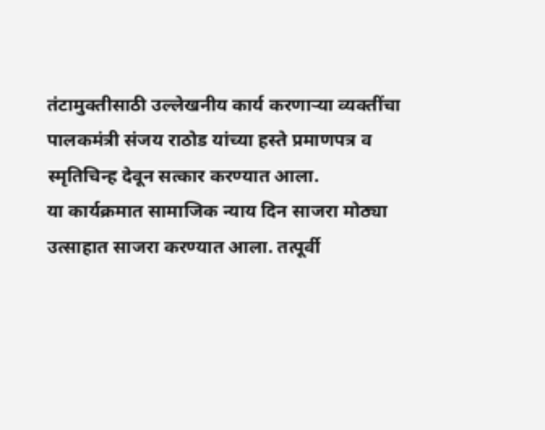तंटामुक्तीसाठी उल्लेखनीय कार्य करणाऱ्या व्यक्तींचा पालकमंत्री संजय राठोड यांच्या हस्ते प्रमाणपत्र व स्मृतिचिन्ह देवून सत्कार करण्यात आला.
या कार्यक्रमात सामाजिक न्याय दिन साजरा मोठ्या उत्साहात साजरा करण्यात आला. तत्पूर्वी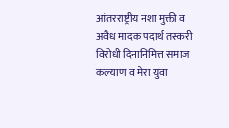आंतरराष्ट्रीय नशा मुक्ती व अवैध मादक पदार्थ तस्करी विरोधी दिनानिमित्त समाज कल्याण व मेरा युवा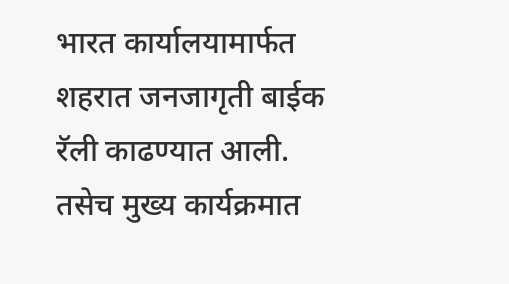भारत कार्यालयामार्फत शहरात जनजागृती बाईक रॅली काढण्यात आली. तसेच मुख्य कार्यक्रमात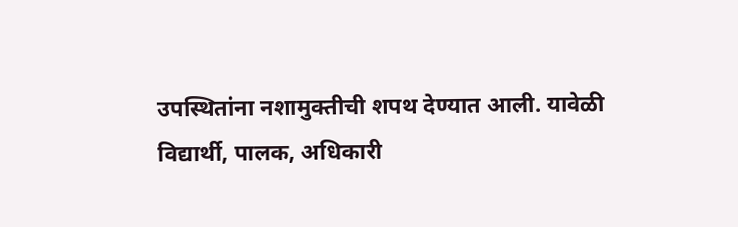उपस्थितांना नशामुक्तीची शपथ देण्यात आली. यावेळी विद्यार्थी, पालक, अधिकारी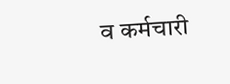व कर्मचारी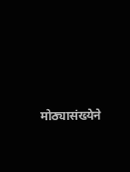मोठ्यासंख्येने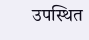उपस्थित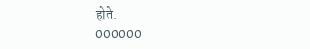होते.
000000